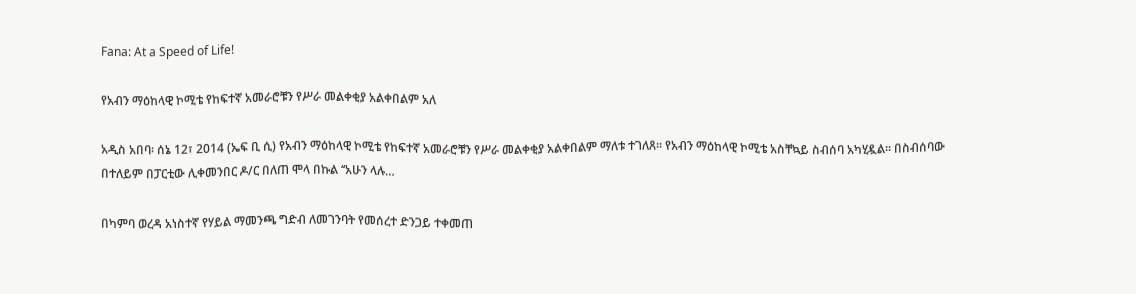Fana: At a Speed of Life!

የአብን ማዕከላዊ ኮሚቴ የከፍተኛ አመራሮቹን የሥራ መልቀቂያ አልቀበልም አለ

አዲስ አበባ፡ ሰኔ 12፣ 2014 (ኤፍ ቢ ሲ) የአብን ማዕከላዊ ኮሚቴ የከፍተኛ አመራሮቹን የሥራ መልቀቂያ አልቀበልም ማለቱ ተገለጸ። የአብን ማዕከላዊ ኮሚቴ አስቸኳይ ስብሰባ አካሂዷል። በስብሰባው በተለይም በፓርቲው ሊቀመንበር ዶ/ር በለጠ ሞላ በኩል ‘‘አሁን ላሉ…

በካምባ ወረዳ አነስተኛ የሃይል ማመንጫ ግድብ ለመገንባት የመሰረተ ድንጋይ ተቀመጠ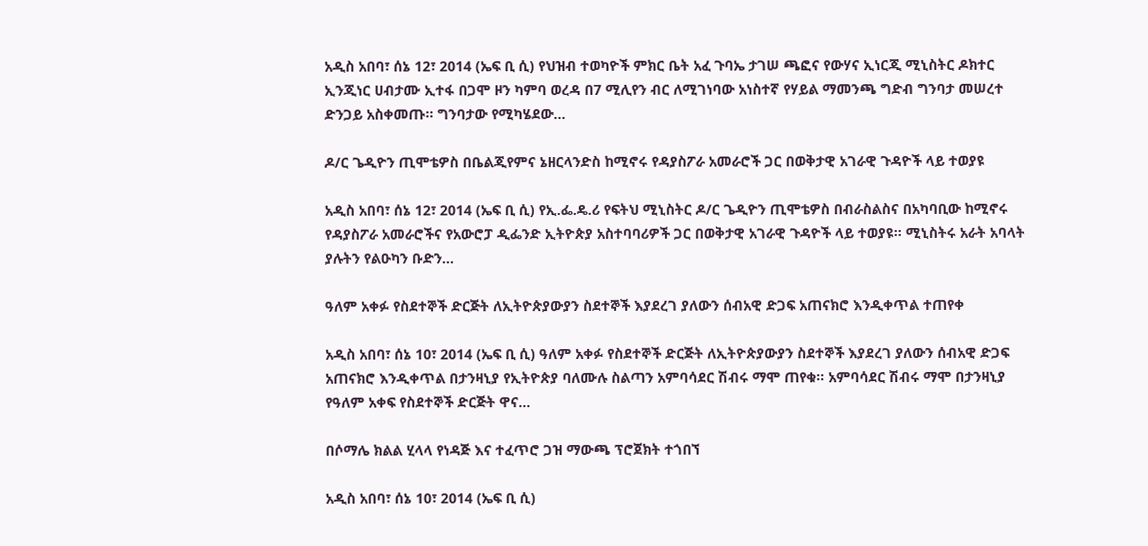አዲስ አበባ፣ ሰኔ 12፣ 2014 (ኤፍ ቢ ሲ) የህዝብ ተወካዮች ምክር ቤት አፈ ጉባኤ ታገሠ ጫፎና የውሃና ኢነርጂ ሚኒስትር ዶክተር ኢንጂነር ሀብታሙ ኢተፋ በጋሞ ዞን ካምባ ወረዳ በ7 ሚሊየን ብር ለሚገነባው አነስተኛ የሃይል ማመንጫ ግድብ ግንባታ መሠረተ ድንጋይ አስቀመጡ፡፡ ግንባታው የሚካሄደው…

ዶ/ር ጌዲዮን ጢሞቴዎስ በቤልጂየምና ኔዘርላንድስ ከሚኖሩ የዳያስፖራ አመራሮች ጋር በወቅታዊ አገራዊ ጉዳዮች ላይ ተወያዩ

አዲስ አበባ፣ ሰኔ 12፣ 2014 (ኤፍ ቢ ሲ) የኢ.ፌ.ዴ.ሪ የፍትህ ሚኒስትር ዶ/ር ጌዲዮን ጢሞቴዎስ በብራስልስና በአካባቢው ከሚኖሩ የዳያስፖራ አመራሮችና የአውሮፓ ዲፌንድ ኢትዮጵያ አስተባባሪዎች ጋር በወቅታዊ አገራዊ ጉዳዮች ላይ ተወያዩ፡፡ ሚኒስትሩ አራት አባላት ያሉትን የልዑካን ቡድን…

ዓለም አቀፉ የስደተኞች ድርጅት ለኢትዮጵያውያን ስደተኞች እያደረገ ያለውን ሰብአዊ ድጋፍ አጠናክሮ እንዲቀጥል ተጠየቀ

አዲስ አበባ፣ ሰኔ 10፣ 2014 (ኤፍ ቢ ሲ) ዓለም አቀፉ የስደተኞች ድርጅት ለኢትዮጵያውያን ስደተኞች እያደረገ ያለውን ሰብአዊ ድጋፍ አጠናክሮ እንዲቀጥል በታንዛኒያ የኢትዮጵያ ባለሙሉ ስልጣን አምባሳደር ሽብሩ ማሞ ጠየቁ፡፡ አምባሳደር ሽብሩ ማሞ በታንዛኒያ የዓለም አቀፍ የስደተኞች ድርጅት ዋና…

በሶማሌ ክልል ሂላላ የነዳጅ እና ተፈጥሮ ጋዝ ማውጫ ፕሮጀክት ተጎበኘ

አዲስ አበባ፣ ሰኔ 10፣ 2014 (ኤፍ ቢ ሲ)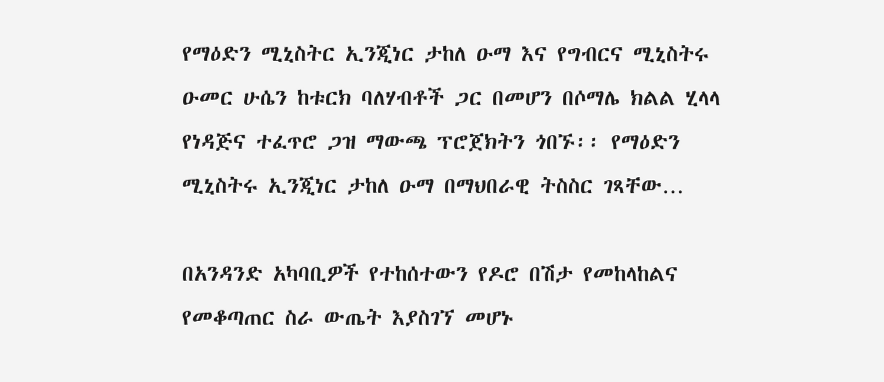የማዕድን ሚኒስትር ኢንጂነር ታከለ ዑማ እና የግብርና ሚኒስትሩ ዑመር ሁሴን ከቱርክ ባለሃብቶች ጋር በመሆን በሶማሌ ክልል ሂላላ የነዳጅና ተፈጥሮ ጋዝ ማውጫ ፕሮጀክትን ጎበኙ፡፡ የማዕድን ሚኒስትሩ ኢንጂነር ታከለ ዑማ በማህበራዊ ትስስር ገጻቸው…

በአንዳንድ አካባቢዎች የተከሰተውን የዶሮ በሽታ የመከላከልና የመቆጣጠር ስራ ውጤት እያስገኘ መሆኑ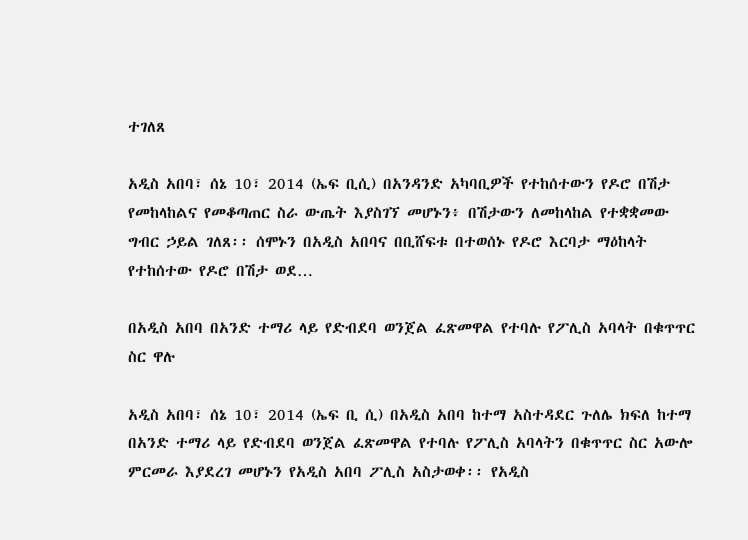ተገለጸ

አዲስ አበባ፣ ሰኔ 10፣ 2014 (ኤፍ ቢሲ) በአንዳንድ አካባቢዎች የተከሰተውን የዶሮ በሽታ የመከላከልና የመቆጣጠር ስራ ውጤት እያስገኘ መሆኑን፥ በሽታውን ለመከላከል የተቋቋመው ግብር ኃይል ገለጸ፡፡ ሰሞኑን በአዲስ አበባና በቢሸፍቱ በተወሰኑ የዶሮ እርባታ ማዕከላት የተከሰተው የዶሮ በሽታ ወደ…

በአዲስ አበባ በአንድ ተማሪ ላይ የድብደባ ወንጀል ፈጽመዋል የተባሉ የፖሊስ አባላት በቁጥጥር ስር ዋሉ

አዲስ አበባ፣ ሰኔ 10፣ 2014 (ኤፍ ቢ ሲ) በአዲስ አበባ ከተማ አስተዳደር ጉለሌ ክፍለ ከተማ በአንድ ተማሪ ላይ የድብደባ ወንጀል ፈጽመዋል የተባሉ የፖሊስ አባላትን በቁጥጥር ስር አውሎ ምርመራ እያደረገ መሆኑን የአዲስ አበባ ፖሊስ አስታወቀ፡፡ የአዲስ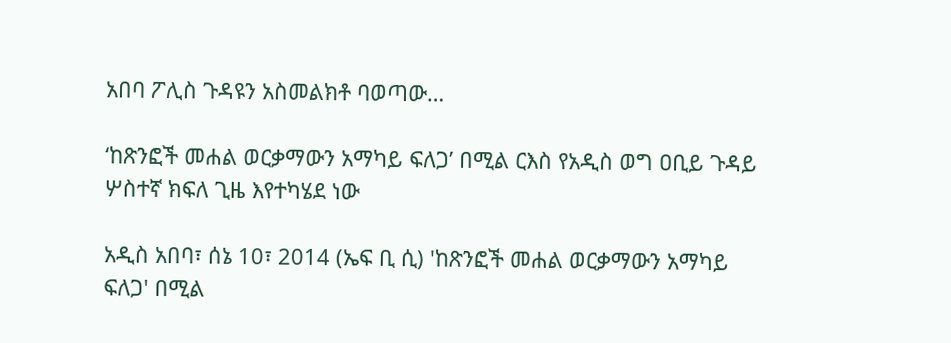አበባ ፖሊስ ጉዳዩን አስመልክቶ ባወጣው…

‘ከጽንፎች መሐል ወርቃማውን አማካይ ፍለጋ’ በሚል ርእስ የአዲስ ወግ ዐቢይ ጉዳይ ሦስተኛ ክፍለ ጊዜ እየተካሄደ ነው

አዲስ አበባ፣ ሰኔ 10፣ 2014 (ኤፍ ቢ ሲ) 'ከጽንፎች መሐል ወርቃማውን አማካይ ፍለጋ' በሚል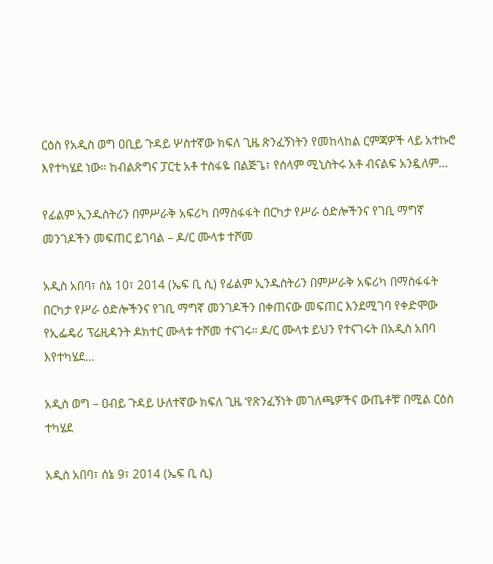ርዕስ የአዲስ ወግ ዐቢይ ጉዳይ ሦስተኛው ክፍለ ጊዜ ጽንፈኝነትን የመከላከል ርምጃዎች ላይ አተኩሮ እየተካሄደ ነው። ከብልጽግና ፓርቲ አቶ ተስፋዬ በልጅጌ፣ የሰላም ሚኒስትሩ አቶ ብናልፍ አንዷለም…

የፊልም ኢንዱስትሪን በምሥራቅ አፍሪካ በማስፋፋት በርካታ የሥራ ዕድሎችንና የገቢ ማግኛ መንገዶችን መፍጠር ይገባል – ዶ/ር ሙላቱ ተሾመ

አዲስ አበባ፣ ሰኔ 10፣ 2014 (ኤፍ ቢ ሲ) የፊልም ኢንዱስትሪን በምሥራቅ አፍሪካ በማስፋፋት በርካታ የሥራ ዕድሎችንና የገቢ ማግኛ መንገዶችን በቀጠናው መፍጠር እንደሚገባ የቀድሞው የኢፌዴሪ ፕሬዚዳንት ዶክተር ሙላቱ ተሾመ ተናገሩ። ዶ/ር ሙላቱ ይህን የተናገሩት በአዲስ አበባ እየተካሄደ…

አዲስ ወግ – ዐብይ ጉዳይ ሁለተኛው ክፍለ ጊዜ ‘የጽንፈኝነት መገለጫዎችና ውጤቶቹ’ በሚል ርዕስ ተካሄደ

አዲስ አበባ፣ ሰኔ 9፣ 2014 (ኤፍ ቢ ሲ)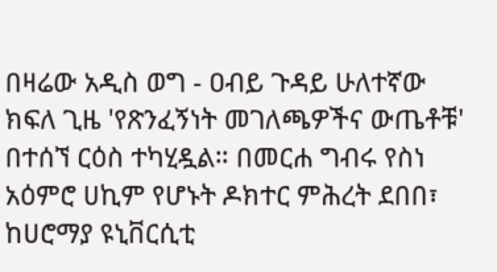በዛሬው አዲስ ወግ - ዐብይ ጉዳይ ሁለተኛው ክፍለ ጊዜ 'የጽንፈኝነት መገለጫዎችና ውጤቶቹ' በተሰኘ ርዕስ ተካሂዷል። በመርሐ ግብሩ የስነ አዕምሮ ሀኪም የሆኑት ዶክተር ምሕረት ደበበ፣ ከሀሮማያ ዩኒቨርሲቲ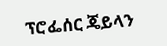ፕሮፌሰር ጄይላን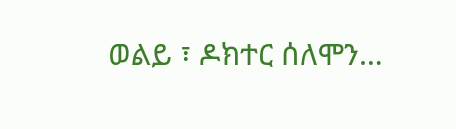ወልይ ፣ ዶክተር ሰለሞን…